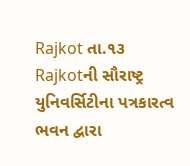Rajkot તા.૧૩
Rajkotની સૌરાષ્ટ્ર યુનિવર્સિટીના પત્રકારત્વ ભવન દ્વારા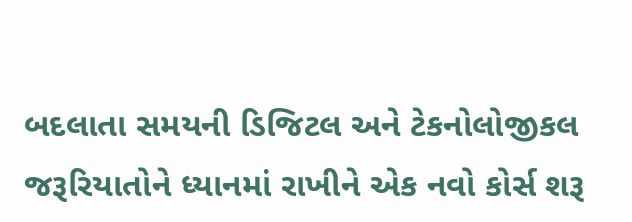બદલાતા સમયની ડિજિટલ અને ટેકનોલોજીકલ જરૂરિયાતોને ધ્યાનમાં રાખીને એક નવો કોર્સ શરૂ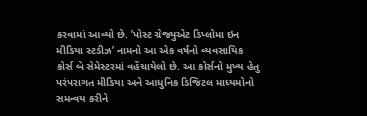કરવામાં આવ્યો છે. ’પોસ્ટ ગ્રેજ્યુએટ ડિપ્લોમા ઇન મીડિયા સ્ટડીઝ’ નામનો આ એક વર્ષનો વ્યવસાયિક કોર્સ બે સેમેસ્ટરમાં વહેંચાયેલો છે. આ કોર્સનો મુખ્ય હેતુ પરંપરાગત મીડિયા અને આધુનિક ડિજિટલ માધ્યમોનો સમન્વય કરીને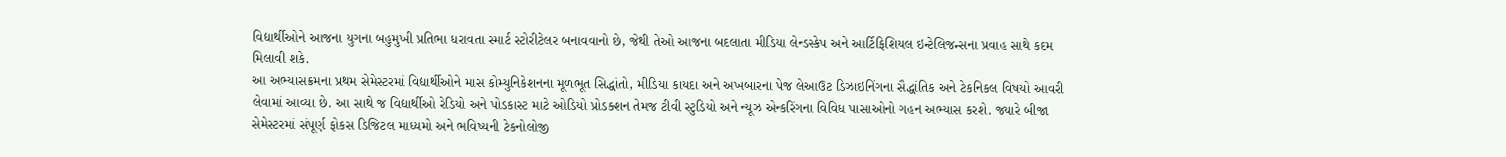વિદ્યાર્થીઓને આજના યુગના બહુમુખી પ્રતિભા ધરાવતા સ્માર્ટ સ્ટોરીટેલર બનાવવાનો છે, જેથી તેઓ આજના બદલાતા મીડિયા લેન્ડસ્કેપ અને આર્ટિફિશિયલ ઇન્ટેલિજન્સના પ્રવાહ સાથે કદમ મિલાવી શકે.
આ અભ્યાસક્રમના પ્રથમ સેમેસ્ટરમાં વિદ્યાર્થીઓને માસ કોમ્યુનિકેશનના મૂળભૂત સિદ્ધાંતો, મીડિયા કાયદા અને અખબારના પેજ લેઆઉટ ડિઝાઇનિંગના સૈદ્ધાંતિક અને ટેકનિકલ વિષયો આવરી લેવામાં આવ્યા છે. આ સાથે જ વિદ્યાર્થીઓ રેડિયો અને પોડકાસ્ટ માટે ઓડિયો પ્રોડક્શન તેમજ ટીવી સ્ટુડિયો અને ન્યૂઝ એન્કરિંગના વિવિધ પાસાઓનો ગહન અભ્યાસ કરશે. જ્યારે બીજા સેમેસ્ટરમાં સંપૂર્ણ ફોકસ ડિજિટલ માધ્યમો અને ભવિષ્યની ટેકનોલોજી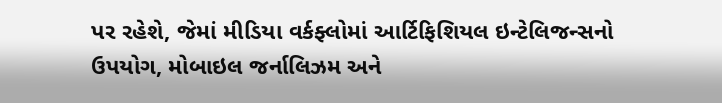પર રહેશે, જેમાં મીડિયા વર્કફ્લોમાં આર્ટિફિશિયલ ઇન્ટેલિજન્સનો ઉપયોગ, મોબાઇલ જર્નાલિઝમ અને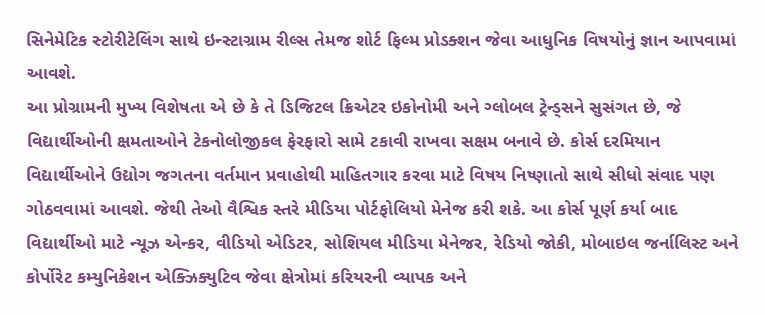સિનેમેટિક સ્ટોરીટેલિંગ સાથે ઇન્સ્ટાગ્રામ રીલ્સ તેમજ શોર્ટ ફિલ્મ પ્રોડક્શન જેવા આધુનિક વિષયોનું જ્ઞાન આપવામાં આવશે.
આ પ્રોગ્રામની મુખ્ય વિશેષતા એ છે કે તે ડિજિટલ ક્રિએટર ઇકોનોમી અને ગ્લોબલ ટ્રેન્ડ્સને સુસંગત છે, જે વિદ્યાર્થીઓની ક્ષમતાઓને ટેકનોલોજીકલ ફેરફારો સામે ટકાવી રાખવા સક્ષમ બનાવે છે. કોર્સ દરમિયાન વિદ્યાર્થીઓને ઉદ્યોગ જગતના વર્તમાન પ્રવાહોથી માહિતગાર કરવા માટે વિષય નિષ્ણાતો સાથે સીધો સંવાદ પણ ગોઠવવામાં આવશે. જેથી તેઓ વૈશ્વિક સ્તરે મીડિયા પોર્ટફોલિયો મેનેજ કરી શકે. આ કોર્સ પૂર્ણ કર્યા બાદ વિદ્યાર્થીઓ માટે ન્યૂઝ એન્કર, વીડિયો એડિટર, સોશિયલ મીડિયા મેનેજર, રેડિયો જોકી, મોબાઇલ જર્નાલિસ્ટ અને કોર્પોરેટ કમ્યુનિકેશન એક્ઝિક્યુટિવ જેવા ક્ષેત્રોમાં કરિયરની વ્યાપક અને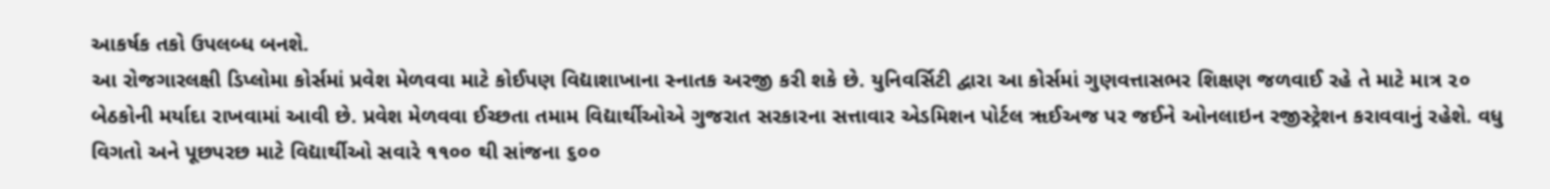આકર્ષક તકો ઉપલબ્ધ બનશે.
આ રોજગારલક્ષી ડિપ્લોમા કોર્સમાં પ્રવેશ મેળવવા માટે કોઈપણ વિદ્યાશાખાના સ્નાતક અરજી કરી શકે છે. યુનિવર્સિટી દ્વારા આ કોર્સમાં ગુણવત્તાસભર શિક્ષણ જળવાઈ રહે તે માટે માત્ર ૨૦ બેઠકોની મર્યાદા રાખવામાં આવી છે. પ્રવેશ મેળવવા ઈચ્છતા તમામ વિદ્યાર્થીઓએ ગુજરાત સરકારના સત્તાવાર એડમિશન પોર્ટલ ૠઈઅજ પર જઈને ઓનલાઇન રજીસ્ટ્રેશન કરાવવાનું રહેશે. વધુ વિગતો અને પૂછપરછ માટે વિદ્યાર્થીઓ સવારે ૧૧૦૦ થી સાંજના ૬૦૦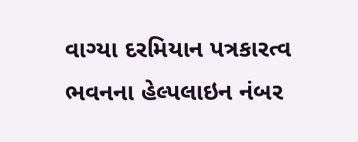વાગ્યા દરમિયાન પત્રકારત્વ ભવનના હેલ્પલાઇન નંબર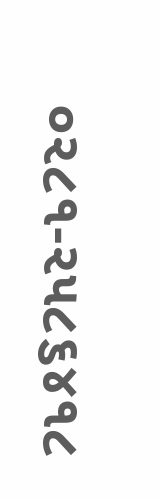૦૨૮૧-૨૫૮૬૪૧૮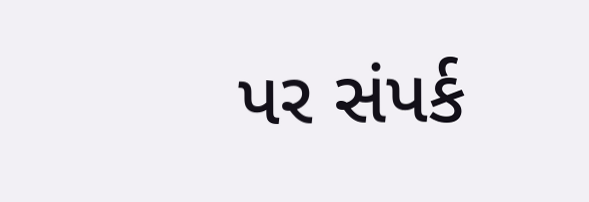પર સંપર્ક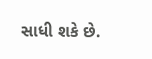સાધી શકે છે.